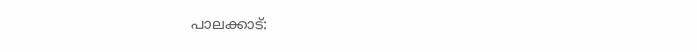പാലക്കാട്: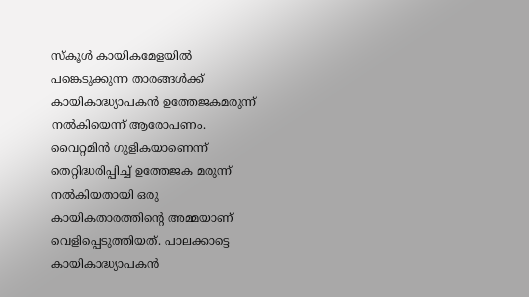സ്കൂൾ കായികമേളയിൽ പങ്കെടുക്കുന്ന താരങ്ങൾക്ക് കായികാദ്ധ്യാപകൻ ഉത്തേജകമരുന്ന് നൽകിയെന്ന് ആരോപണം. വൈറ്റമിൻ ഗുളികയാണെന്ന് തെറ്റിദ്ധരിപ്പിച്ച് ഉത്തേജക മരുന്ന് നൽകിയതായി ഒരു കായികതാരത്തിന്റെ അമ്മയാണ് വെളിപ്പെടുത്തിയത്. പാലക്കാട്ടെ കായികാദ്ധ്യാപകൻ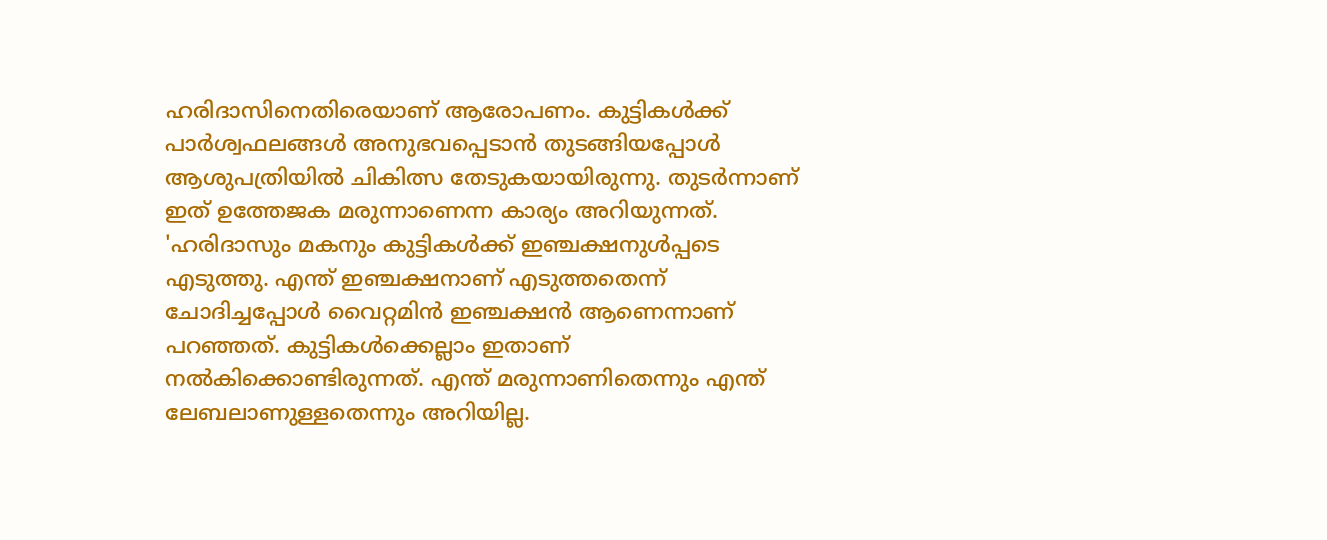ഹരിദാസിനെതിരെയാണ് ആരോപണം. കുട്ടികൾക്ക് പാർശ്വഫലങ്ങൾ അനുഭവപ്പെടാൻ തുടങ്ങിയപ്പോൾ ആശുപത്രിയിൽ ചികിത്സ തേടുകയായിരുന്നു. തുടർന്നാണ് ഇത് ഉത്തേജക മരുന്നാണെന്ന കാര്യം അറിയുന്നത്.
'ഹരിദാസും മകനും കുട്ടികൾക്ക് ഇഞ്ചക്ഷനുൾപ്പടെ എടുത്തു. എന്ത് ഇഞ്ചക്ഷനാണ് എടുത്തതെന്ന് ചോദിച്ചപ്പോൾ വൈറ്റമിൻ ഇഞ്ചക്ഷൻ ആണെന്നാണ് പറഞ്ഞത്. കുട്ടികൾക്കെല്ലാം ഇതാണ് നൽകിക്കൊണ്ടിരുന്നത്. എന്ത് മരുന്നാണിതെന്നും എന്ത് ലേബലാണുള്ളതെന്നും അറിയില്ല.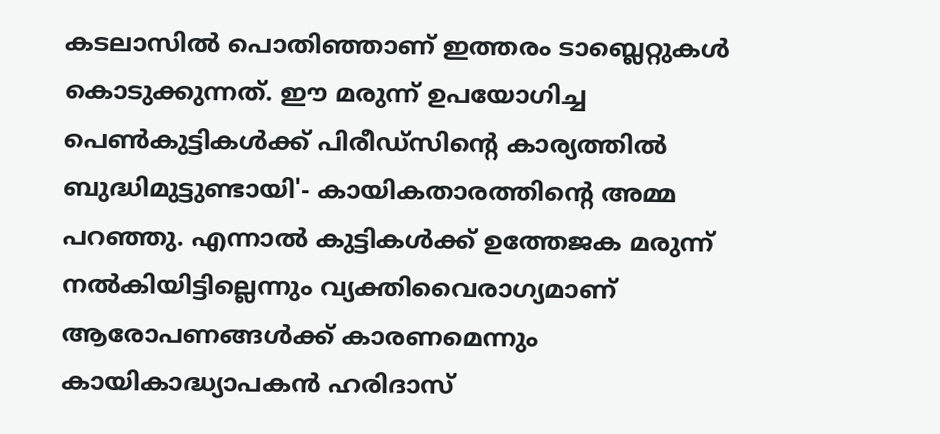കടലാസിൽ പൊതിഞ്ഞാണ് ഇത്തരം ടാബ്ലെറ്റുകൾ കൊടുക്കുന്നത്. ഈ മരുന്ന് ഉപയോഗിച്ച പെൺകുട്ടികൾക്ക് പിരീഡ്സിന്റെ കാര്യത്തിൽ ബുദ്ധിമുട്ടുണ്ടായി'- കായികതാരത്തിന്റെ അമ്മ പറഞ്ഞു. എന്നാൽ കുട്ടികൾക്ക് ഉത്തേജക മരുന്ന് നൽകിയിട്ടില്ലെന്നും വ്യക്തിവൈരാഗ്യമാണ് ആരോപണങ്ങൾക്ക് കാരണമെന്നും കായികാദ്ധ്യാപകൻ ഹരിദാസ്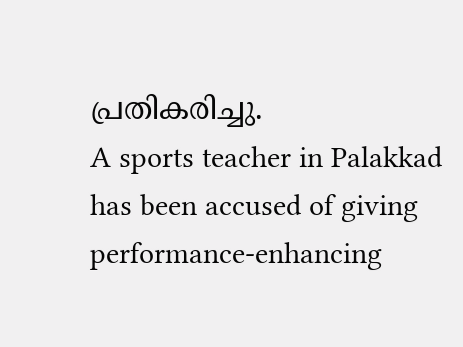പ്രതികരിച്ചു.
A sports teacher in Palakkad has been accused of giving performance-enhancing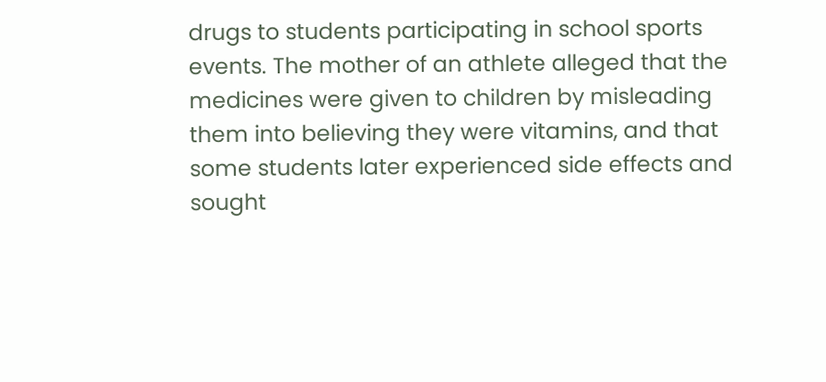drugs to students participating in school sports events. The mother of an athlete alleged that the medicines were given to children by misleading them into believing they were vitamins, and that some students later experienced side effects and sought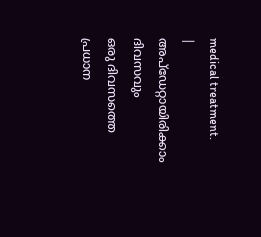medical treatment.
|
അപ്ഡേറ്റായിരിക്കാം ദിവസവും
ഒരു ദിവസത്തെ പ്രധാന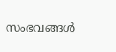സംഭവങ്ങൾ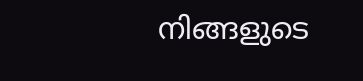നിങ്ങളുടെ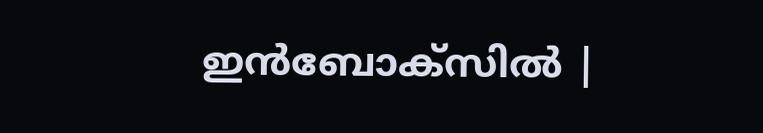ഇൻബോക്സിൽ |